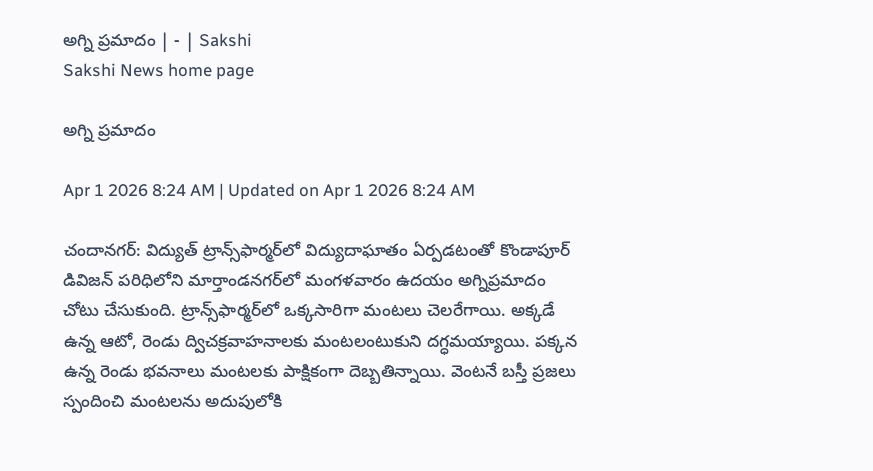అగ్ని ప్రమాదం | - | Sakshi
Sakshi News home page

అగ్ని ప్రమాదం

Apr 1 2026 8:24 AM | Updated on Apr 1 2026 8:24 AM

చందానగర్‌: విద్యుత్‌ ట్రాన్స్‌ఫార్మర్‌లో విద్యుదాఘాతం ఏర్పడటంతో కొండాపూర్‌ డివిజన్‌ పరిధిలోని మార్తాండనగర్‌లో మంగళవారం ఉదయం అగ్నిప్రమాదం చోటు చేసుకుంది. ట్రాన్స్‌ఫార్మర్‌లో ఒక్కసారిగా మంటలు చెలరేగాయి. అక్కడే ఉన్న ఆటో, రెండు ద్విచక్రవాహనాలకు మంటలంటుకుని దగ్ధమయ్యాయి. పక్కన ఉన్న రెండు భవనాలు మంటలకు పాక్షికంగా దెబ్బతిన్నాయి. వెంటనే బస్తీ ప్రజలు స్పందించి మంటలను అదుపులోకి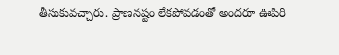తీసుకువచ్చారు. ప్రాణనష్టం లేకపోవడంతో అందరూ ఊపిరి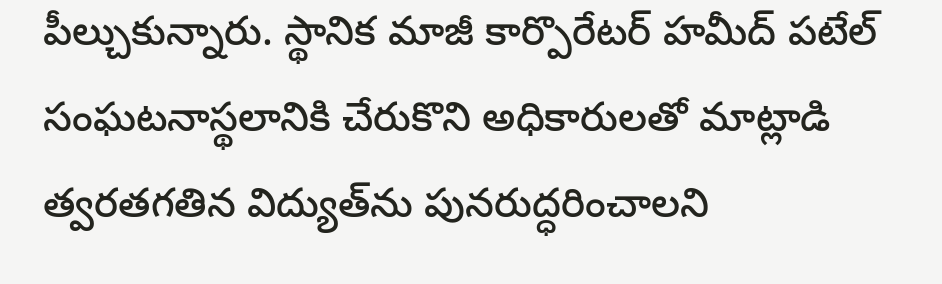పీల్చుకున్నారు. స్థానిక మాజీ కార్పొరేటర్‌ హమీద్‌ పటేల్‌ సంఘటనాస్థలానికి చేరుకొని అధికారులతో మాట్లాడి త్వరతగతిన విద్యుత్‌ను పునరుద్ధరించాలని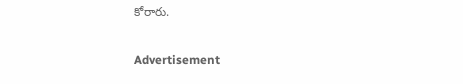కోరారు.

Advertisement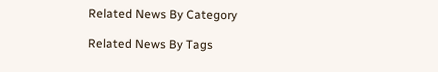Related News By Category

Related News By Tags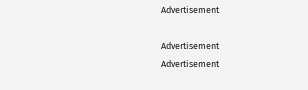Advertisement

Advertisement
Advertisement